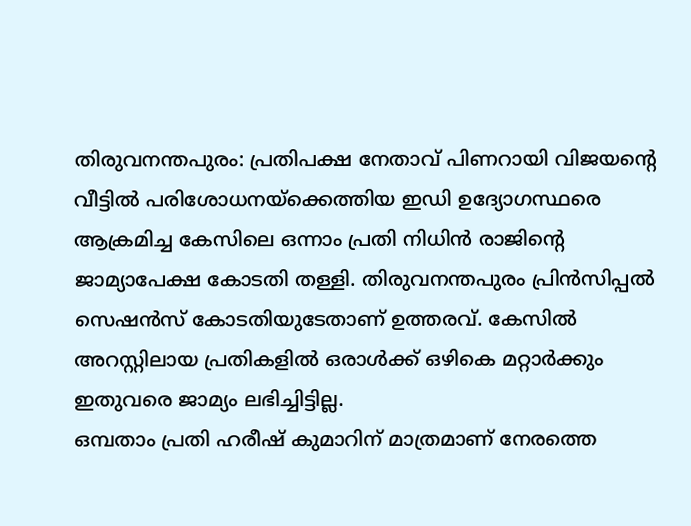തിരുവനന്തപുരം: പ്രതിപക്ഷ നേതാവ് പിണറായി വിജയന്റെ വീട്ടിൽ പരിശോധനയ്ക്കെത്തിയ ഇഡി ഉദ്യോഗസ്ഥരെ ആക്രമിച്ച കേസിലെ ഒന്നാം പ്രതി നിധിൻ രാജിന്റെ ജാമ്യാപേക്ഷ കോടതി തള്ളി. തിരുവനന്തപുരം പ്രിൻസിപ്പൽ സെഷൻസ് കോടതിയുടേതാണ് ഉത്തരവ്. കേസിൽ അറസ്റ്റിലായ പ്രതികളിൽ ഒരാൾക്ക് ഒഴികെ മറ്റാർക്കും ഇതുവരെ ജാമ്യം ലഭിച്ചിട്ടില്ല.
ഒമ്പതാം പ്രതി ഹരീഷ് കുമാറിന് മാത്രമാണ് നേരത്തെ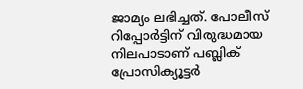ജാമ്യം ലഭിച്ചത്. പോലീസ് റിപ്പോർട്ടിന് വിരുദ്ധമായ നിലപാടാണ് പബ്ലിക് പ്രോസിക്യൂട്ടർ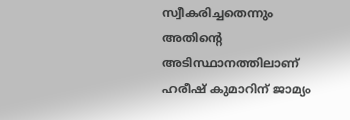സ്വീകരിച്ചതെന്നും അതിന്റെ അടിസ്ഥാനത്തിലാണ് ഹരീഷ് കുമാറിന് ജാമ്യം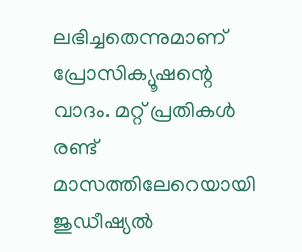ലഭിച്ചതെന്നുമാണ് പ്രോസിക്യൂഷന്റെ വാദം. മറ്റ് പ്രതികൾ രണ്ട് മാസത്തിലേറെയായി ജുഡീഷ്യൽ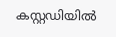കസ്റ്റഡിയിൽ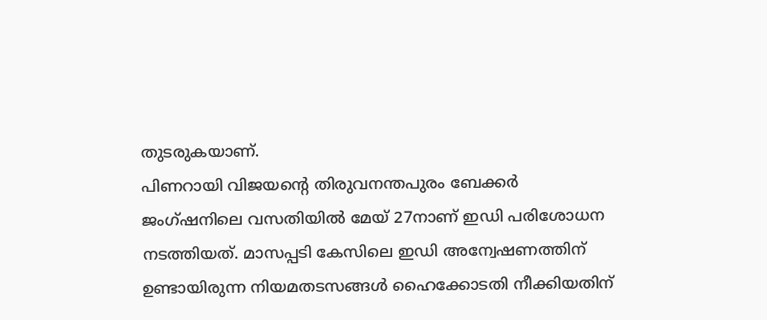തുടരുകയാണ്.
പിണറായി വിജയന്റെ തിരുവനന്തപുരം ബേക്കർ ജംഗ്ഷനിലെ വസതിയിൽ മേയ് 27നാണ് ഇഡി പരിശോധന നടത്തിയത്. മാസപ്പടി കേസിലെ ഇഡി അന്വേഷണത്തിന് ഉണ്ടായിരുന്ന നിയമതടസങ്ങൾ ഹൈക്കോടതി നീക്കിയതിന്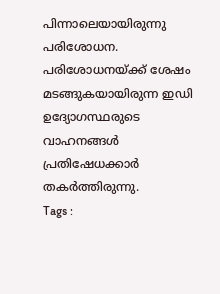പിന്നാലെയായിരുന്നു പരിശോധന. പരിശോധനയ്ക്ക് ശേഷം മടങ്ങുകയായിരുന്ന ഇഡി ഉദ്യോഗസ്ഥരുടെ വാഹനങ്ങൾ പ്രതിഷേധക്കാർ തകർത്തിരുന്നു.
Tags :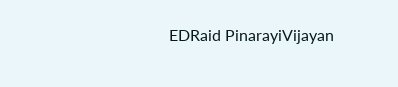EDRaid PinarayiVijayan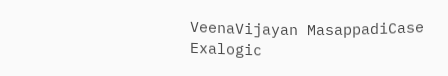VeenaVijayan MasappadiCase Exalogic